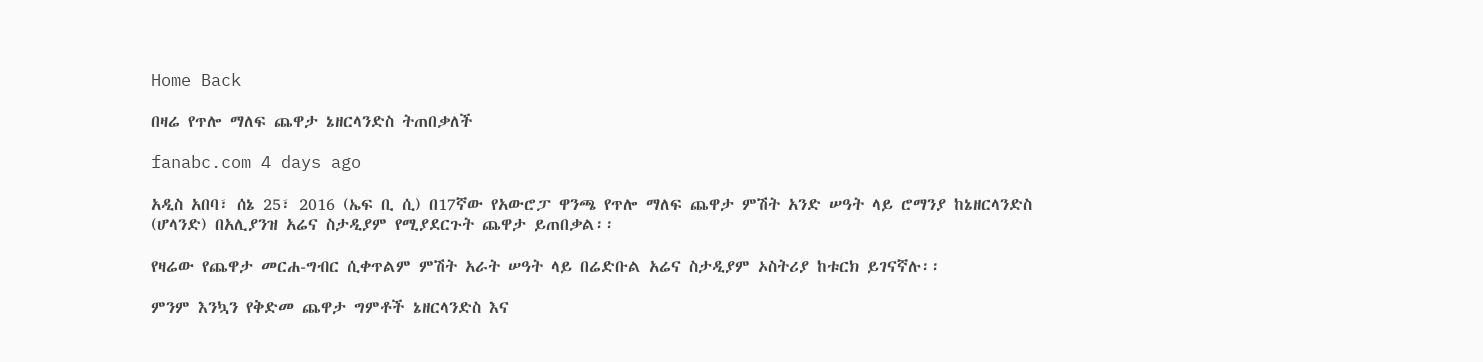Home Back

በዛሬ የጥሎ ማለፍ ጨዋታ ኔዘርላንድስ ትጠበቃለች

fanabc.com 4 days ago

አዲስ አበባ፣ ሰኔ 25፣ 2016 (ኤፍ ቢ ሲ) በ17ኛው የአውሮፓ ዋንጫ የጥሎ ማለፍ ጨዋታ ምሽት አንድ ሠዓት ላይ ሮማንያ ከኔዘርላንድስ (ሆላንድ) በአሊያንዝ አሬና ስታዲያም የሚያደርጉት ጨዋታ ይጠበቃል፡፡

የዛሬው የጨዋታ መርሐ-ግብር ሲቀጥልም ምሽት አራት ሠዓት ላይ በሬድቡል አሬና ስታዲያም ኦስትሪያ ከቱርክ ይገናኛሉ፡፡

ምንም እንኳን የቅድመ ጨዋታ ግምቶች ኔዘርላንድስ እና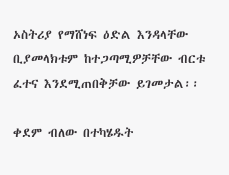ኦስትሪያ የማሸነፍ ዕድል እንዳላቸው ቢያመላክቱም ከተጋጣሚዎቻቸው ብርቱ ፈተና እንደሚጠበቅቻው ይገመታል፡፡

ቀደም ብለው በተካሄዱት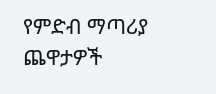የምድብ ማጣሪያ ጨዋታዎች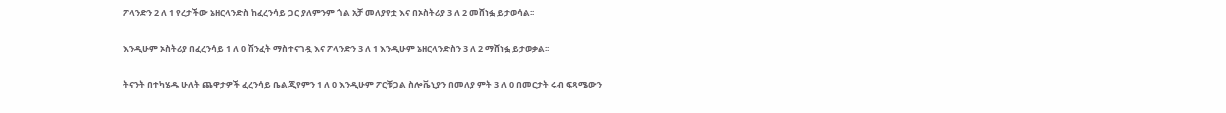ፖላንድን 2 ለ 1 የረታችው ኔዘርላንድስ ከፈረንሳይ ጋር ያለምንም ጎል አቻ መለያየቷ እና በኦስትሪያ 3 ለ 2 መሸነፏ ይታወሳል፡፡

እንዲሁም ኦስትሪያ በፈረንሳይ 1 ለ 0 ሽንፈት ማስተናገዷ እና ፖላንድን 3 ለ 1 እንዲሁም ኔዘርላንድስን 3 ለ 2 ማሸነፏ ይታወቃል፡፡

ትናንት በተካሄዱ ሁለት ጨዋታዎች ፈረንሳይ ቤልጂየምን 1 ለ 0 እንዲሁም ፖርቹጋል ስሎቬኒያን በመለያ ምት 3 ለ 0 በመርታት ሩብ ፍጻሜውን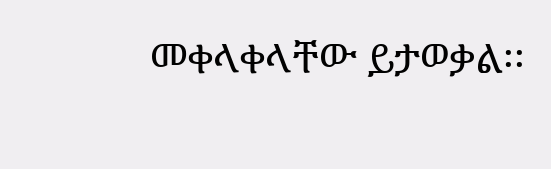መቀላቀላቸው ይታወቃል፡፡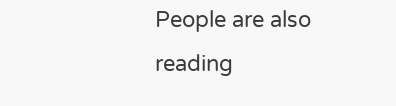People are also reading